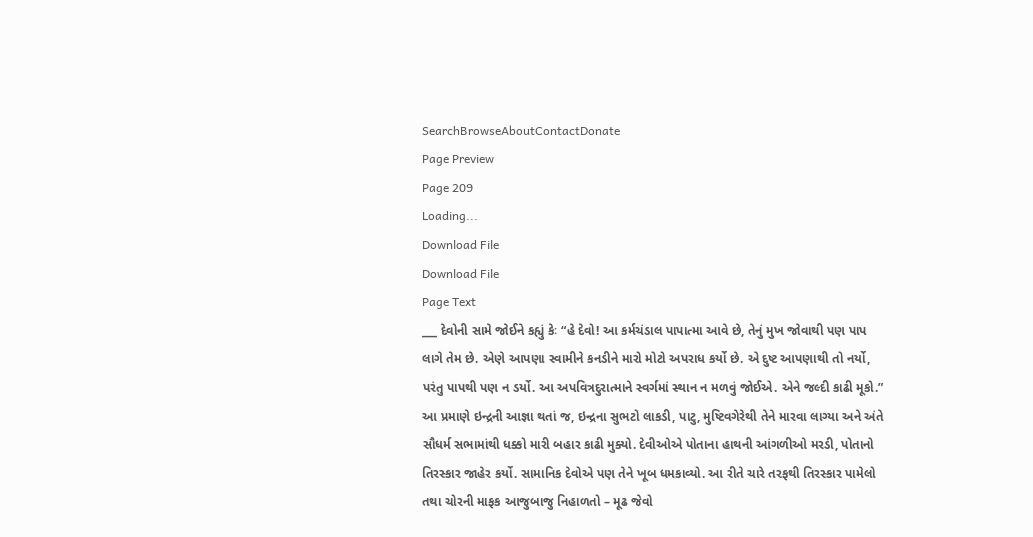SearchBrowseAboutContactDonate
Page Preview
Page 209
Loading...
Download File
Download File
Page Text
___ દેવોની સામે જોઈને કહ્યું કેઃ “હે દેવો! આ કર્મચંડાલ પાપાત્મા આવે છે, તેનું મુખ જોવાથી પણ પાપ લાગે તેમ છે. એણે આપણા સ્વામીને કનડીને મારો મોટો અપરાધ કર્યો છે. એ દુષ્ટ આપણાથી તો નર્યો, પરંતુ પાપથી પણ ન ડર્યો. આ અપવિત્રદુરાત્માને સ્વર્ગમાં સ્થાન ન મળવું જોઈએ. એને જલ્દી કાઢી મૂકો.” આ પ્રમાણે ઇન્દ્રની આજ્ઞા થતાં જ, ઇન્દ્રના સુભટો લાકડી, પાટુ, મુષ્ટિવગેરેથી તેને મારવા લાગ્યા અને અંતે સૌધર્મ સભામાંથી ધક્કો મારી બહાર કાઢી મુક્યો. દેવીઓએ પોતાના હાથની આંગળીઓ મરડી, પોતાનો તિરસ્કાર જાહેર કર્યો. સામાનિક દેવોએ પણ તેને ખૂબ ધમકાવ્યો. આ રીતે ચારે તરફથી તિરસ્કાર પામેલો તથા ચોરની માફક આજુબાજુ નિહાળતો – મૂઢ જેવો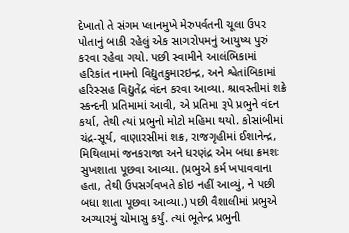દેખાતો તે સંગમ પ્લાનમુખે મેરુપર્વતની ચૂલા ઉપર પોતાનું બાકી રહેલું એક સાગરોપમનું આયુષ્ય પુરું કરવા રહેવા ગયો. પછી સ્વામીને આલંભિકામાં હરિકાંત નામનો વિદ્યુતકુમારઇન્દ્ર, અને શ્વેતાંબિકામાં હરિસ્સહ વિદ્યુતેંદ્ર વંદન કરવા આવ્યા. શ્રાવસ્તીમાં શક્રે સ્કન્દની પ્રતિમામાં આવી, એ પ્રતિમા રૂપે પ્રભુને વંદન કર્યા, તેથી ત્યાં પ્રભુનો મોટો મહિમા થયો. કોસાંબીમાં ચંદ્ર-સૂર્ય, વાણારસીમાં શક્ર, રાજગૃહીમાં ઈશાનેન્દ્ર, મિથિલામાં જનકરાજા અને ધરણંદ્ર એમ બધા ક્રમશઃ સુખશાતા પૂછવા આવ્યા. (પ્રભુએ કર્મ ખપાવવાના હતા, તેથી ઉપસર્ગવખતે કોઇ નહીં આવ્યું, ને પછી બધા શાતા પૂછવા આવ્યા.) પછી વૈશાલીમાં પ્રભુએ અગ્યારમું ચોમાસુ કર્યું. ત્યાં ભૂતેન્દ્ર પ્રભુની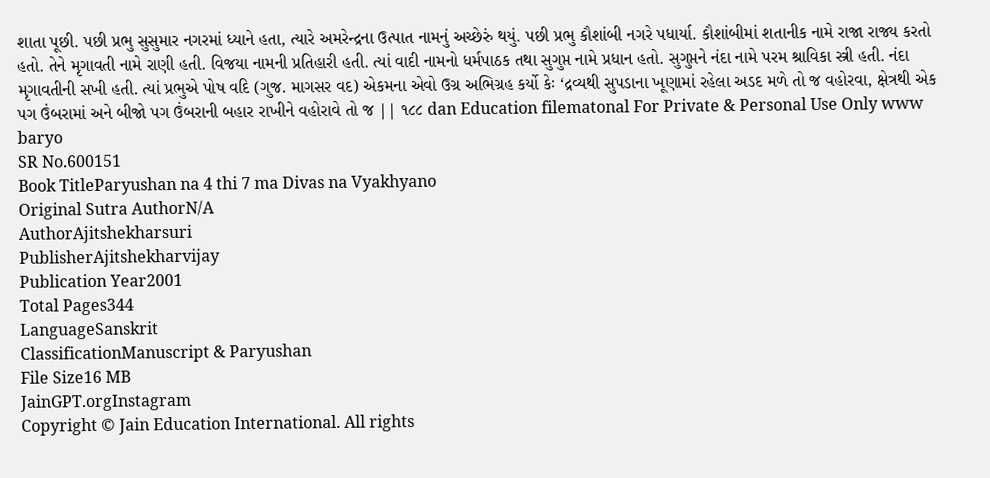શાતા પૂછી. પછી પ્રભુ સુસુમાર નગરમાં ધ્યાને હતા, ત્યારે અમરેન્દ્રના ઉત્પાત નામનું અચ્છેરું થયું. પછી પ્રભુ કૌશાંબી નગરે પધાર્યા. કૌશાંબીમાં શતાનીક નામે રાજા રાજ્ય કરતો હતો. તેને મૃગાવતી નામે રાણી હતી. વિજયા નામની પ્રતિહારી હતી. ત્યાં વાદી નામનો ધર્મપાઠક તથા સુગુપ્ત નામે પ્રધાન હતો. સુગુપ્તને નંદા નામે પરમ શ્રાવિકા સ્ત્રી હતી. નંદા મૃગાવતીની સખી હતી. ત્યાં પ્રભુએ પોષ વદિ (ગુજ. માગસર વદ) એકમના એવો ઉગ્ર અભિગ્રહ કર્યો કેઃ ‘દ્રવ્યથી સુપડાના ખૂણામાં રહેલા અડદ મળે તો જ વહોરવા, ક્ષેત્રથી એક પગ ઉંબરામાં અને બીજો પગ ઉંબરાની બહાર રાખીને વહોરાવે તો જ || ૧૮૮ dan Education filematonal For Private & Personal Use Only www baryo
SR No.600151
Book TitleParyushan na 4 thi 7 ma Divas na Vyakhyano
Original Sutra AuthorN/A
AuthorAjitshekharsuri
PublisherAjitshekharvijay
Publication Year2001
Total Pages344
LanguageSanskrit
ClassificationManuscript & Paryushan
File Size16 MB
JainGPT.orgInstagram
Copyright © Jain Education International. All rights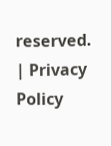reserved. | Privacy Policy